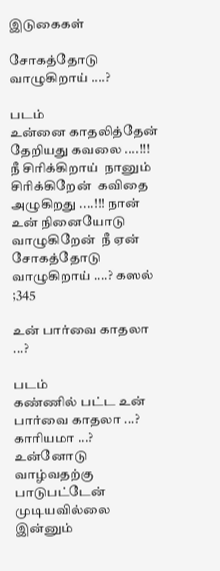இடுகைகள்

சோகத்தோடு வாழுகிறாய் ....?

படம்
உன்னை காதலித்தேன்  தேறியது கவலை ....!!! நீ சிரிக்கிறாய்  நானும் சிரிக்கிறேன்  கவிதை அழுகிறது ....!!! நான் உன் நினையோடு  வாழுகிறேன்  நீ ஏன் சோகத்தோடு  வாழுகிறாய் ....? கஸல் ;345

உன் பார்வை காதலா ...?

படம்
கண்ணில் பட்ட உன்  பார்வை காதலா ...? காரியமா ...? உன்னோடு வாழ்வதற்கு  பாடுபட்டேன் முடியவில்லை  இன்னும்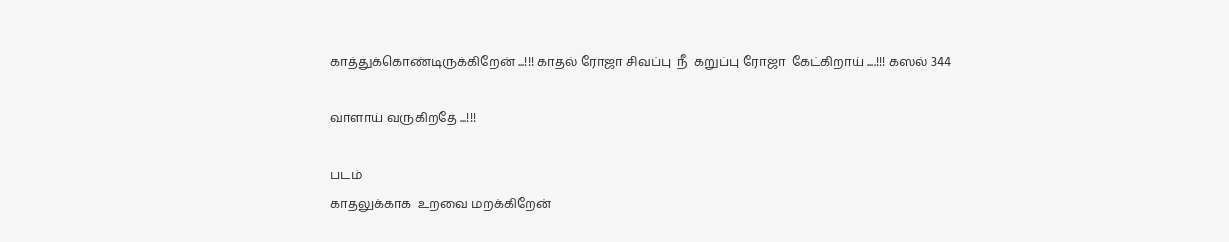காத்துக்கொண்டிருக்கிறேன் ...!!! காதல் ரோஜா சிவப்பு  நீ  கறுப்பு ரோஜா  கேட்கிறாய் ....!!! கஸல் 344

வாளாய் வருகிறதே ...!!!

படம்
காதலுக்காக  உறவை மறக்கிறேன்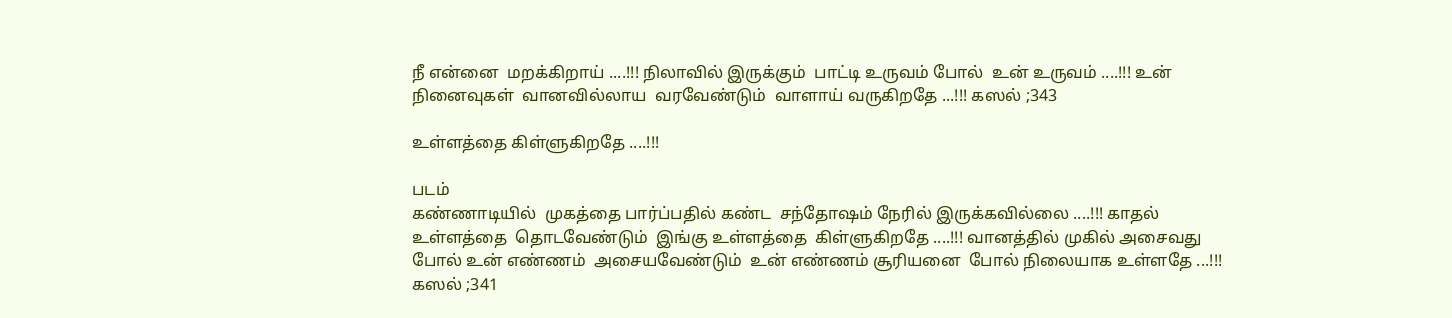நீ என்னை  மறக்கிறாய் ....!!! நிலாவில் இருக்கும்  பாட்டி உருவம் போல்  உன் உருவம் ....!!! உன் நினைவுகள்  வானவில்லாய  வரவேண்டும்  வாளாய் வருகிறதே ...!!! கஸல் ;343

உள்ளத்தை கிள்ளுகிறதே ....!!!

படம்
கண்ணாடியில்  முகத்தை பார்ப்பதில் கண்ட  சந்தோஷம் நேரில் இருக்கவில்லை ....!!! காதல் உள்ளத்தை  தொடவேண்டும்  இங்கு உள்ளத்தை  கிள்ளுகிறதே ....!!! வானத்தில் முகில் அசைவது  போல் உன் எண்ணம்  அசையவேண்டும்  உன் எண்ணம் சூரியனை  போல் நிலையாக உள்ளதே ...!!! கஸல் ;341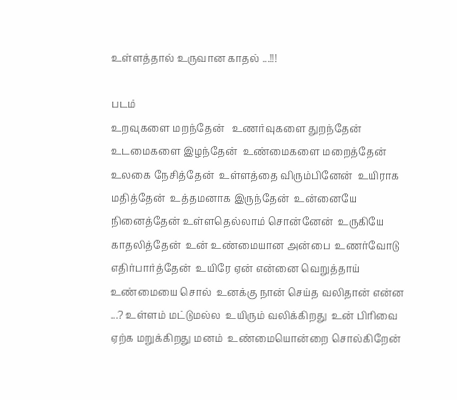உள்ளத்தால் உருவான காதல் ...!!!

படம்
உறவுகளை மறந்தேன்   உணர்வுகளை துறந்தேன்  உடமைகளை இழந்தேன்  உண்மைகளை மறைத்தேன்  உலகை நேசித்தேன்  உள்ளத்தை விரும்பினேன்  உயிராக மதித்தேன்  உத்தமனாக இருந்தேன்  உன்னையே நினைத்தேன் உள்ளதெல்லாம் சொன்னேன்  உருகியே காதலித்தேன்  உன் உண்மையான அன்பை  உணர்வோடு எதிர்பார்த்தேன்  உயிரே ஏன் என்னை வெறுத்தாய்  உண்மையை சொல்  உனக்கு நான் செய்த வலிதான் என்ன ...? உள்ளம் மட்டுமல்ல  உயிரும் வலிக்கிறது  உன் பிரிவை ஏற்க மறுக்கிறது மனம்  உண்மையொன்றை சொல்கிறேன்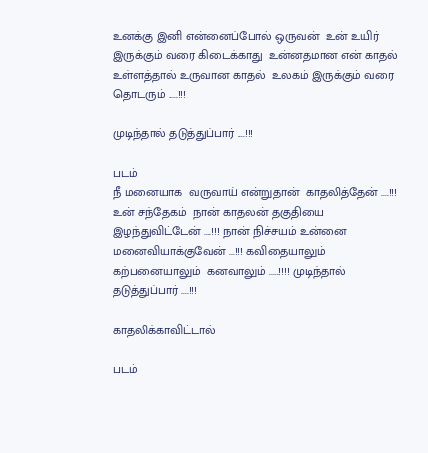உனக்கு இனி என்னைப்போல் ஒருவன்  உன் உயிர் இருக்கும் வரை கிடைக்காது  உன்னதமான என் காதல்  உள்ளத்தால் உருவான காதல்  உலகம் இருக்கும் வரை தொடரும் .....!!!

முடிந்தால் தடுத்துப்பார் ....!!!

படம்
நீ மனையாக  வருவாய் என்றுதான்  காதலித்தேன் ....!!! உன் சந்தேகம்  நான் காதலன் தகுதியை  இழந்துவிட்டேன் ....!!! நான் நிச்சயம் உன்னை  மனைவியாக்குவேன் ...!!! கவிதையாலும்  கற்பனையாலும்  கனவாலும் .....!!!! முடிந்தால் தடுத்துப்பார் ....!!!

காதலிக்காவிட்டால்

படம்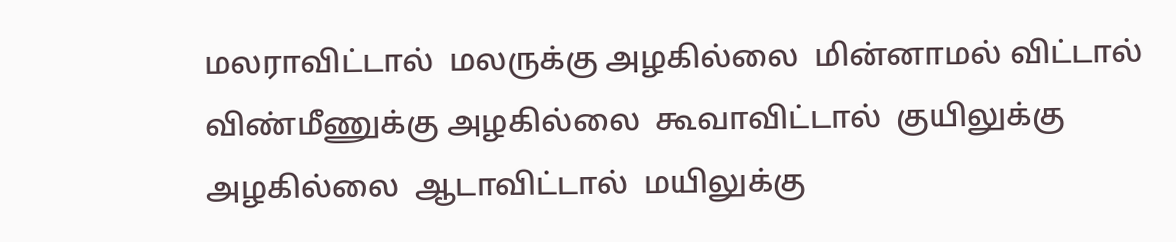மலராவிட்டால்  மலருக்கு அழகில்லை  மின்னாமல் விட்டால்  விண்மீணுக்கு அழகில்லை  கூவாவிட்டால்  குயிலுக்கு அழகில்லை  ஆடாவிட்டால்  மயிலுக்கு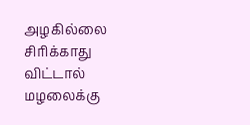அழகில்லை  சிரிக்காது விட்டால்  மழலைக்கு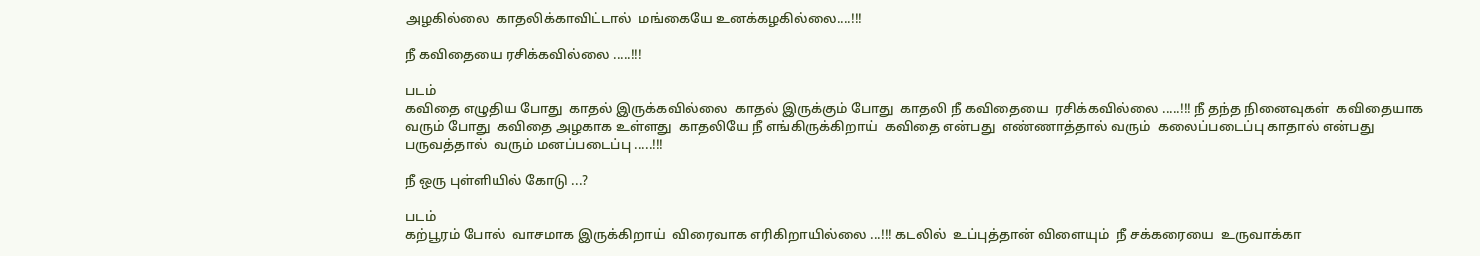அழகில்லை  காதலிக்காவிட்டால்  மங்கையே உனக்கழகில்லை....!!!

நீ கவிதையை ரசிக்கவில்லை .....!!!

படம்
கவிதை எழுதிய போது  காதல் இருக்கவில்லை  காதல் இருக்கும் போது  காதலி நீ கவிதையை  ரசிக்கவில்லை .....!!! நீ தந்த நினைவுகள்  கவிதையாக வரும் போது  கவிதை அழகாக உள்ளது  காதலியே நீ எங்கிருக்கிறாய்  கவிதை என்பது  எண்ணாத்தால் வரும்  கலைப்படைப்பு காதால் என்பது பருவத்தால்  வரும் மனப்படைப்பு .....!!!

நீ ஒரு புள்ளியில் கோடு ...?

படம்
கற்பூரம் போல்  வாசமாக இருக்கிறாய்  விரைவாக எரிகிறாயில்லை ...!!! கடலில்  உப்புத்தான் விளையும்  நீ சக்கரையை  உருவாக்கா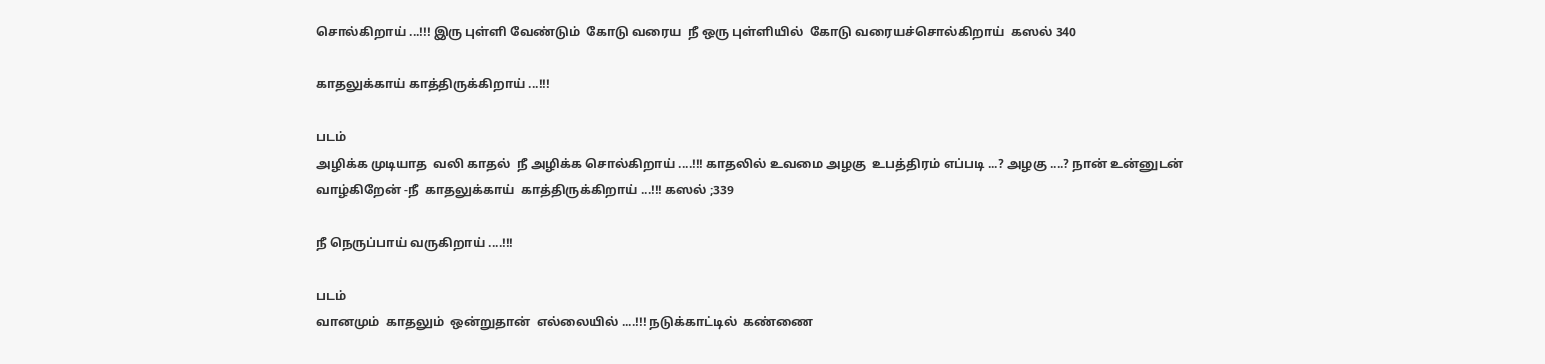சொல்கிறாய் ...!!! இரு புள்ளி வேண்டும்  கோடு வரைய  நீ ஒரு புள்ளியில்  கோடு வரையச்சொல்கிறாய்  கஸல் 340

காதலுக்காய் காத்திருக்கிறாய் ...!!!

படம்
அழிக்க முடியாத  வலி காதல்  நீ அழிக்க சொல்கிறாய் ....!!! காதலில் உவமை அழகு  உபத்திரம் எப்படி ...? அழகு ....? நான் உன்னுடன்  வாழ்கிறேன் -நீ  காதலுக்காய்  காத்திருக்கிறாய் ...!!! கஸல் ;339

நீ நெருப்பாய் வருகிறாய் ....!!!

படம்
வானமும்  காதலும்  ஒன்றுதான்  எல்லையில் ....!!! நடுக்காட்டில்  கண்ணை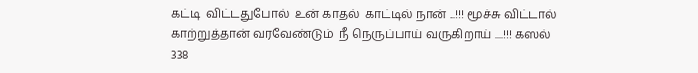கட்டி  விட்டதுபோல்  உன் காதல்  காட்டில் நான் ...!!! மூச்சு விட்டால்  காற்றுத்தான் வரவேண்டும்  நீ நெருப்பாய் வருகிறாய் ....!!! கஸல் 338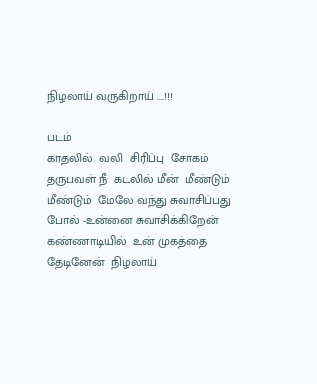நிழலாய் வருகிறாய் ....!!!

படம்
காதலில்  வலி  சிரிப்பு  சோகம்  தருபவள் நீ  கடலில் மீன்  மீண்டும் மீண்டும்  மேலே வந்து சுவாசிப்பது  போல் -உன்னை சுவாசிக்கிறேன்  கண்ணாடியில்  உன் முகத்தை தேடினேன்  நிழலாய்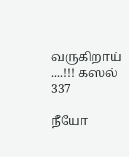வருகிறாய் ....!!! கஸல் 337

நீயோ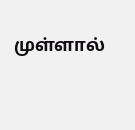முள்ளால்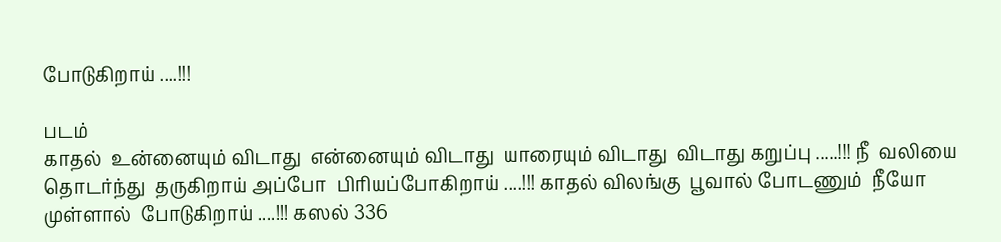போடுகிறாய் ....!!!

படம்
காதல்  உன்னையும் விடாது  என்னையும் விடாது  யாரையும் விடாது  விடாது கறுப்பு .....!!! நீ  வலியை தொடர்ந்து  தருகிறாய் அப்போ  பிரியப்போகிறாய் ....!!! காதல் விலங்கு  பூவால் போடணும்  நீயோ முள்ளால்  போடுகிறாய் ....!!! கஸல் 336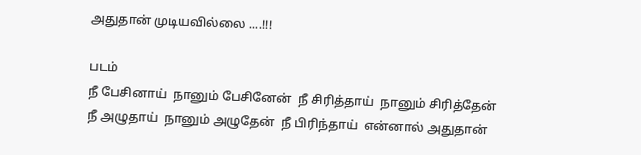அதுதான் முடியவில்லை ....!!!

படம்
நீ பேசினாய்  நானும் பேசினேன்  நீ சிரித்தாய்  நானும் சிரித்தேன்  நீ அழுதாய்  நானும் அழுதேன்  நீ பிரிந்தாய்  என்னால் அதுதான்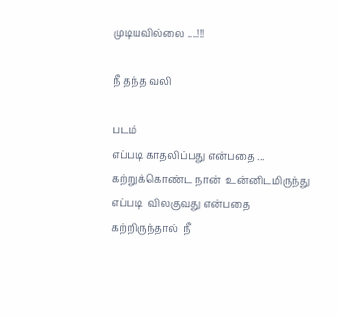முடியவில்லை ....!!!

நீ தந்த வலி

படம்
எப்படி காதலிப்பது என்பதை ... கற்றுக்கொண்ட நான்  உன்னிடமிருந்து எப்படி  விலகுவது என்பதை  கற்றிருந்தால்  நீ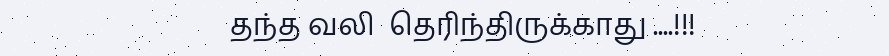தந்த வலி  தெரிந்திருக்காது ....!!!